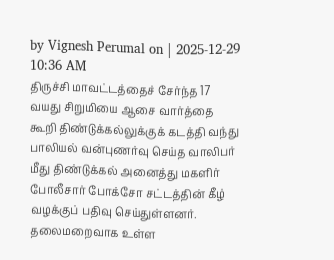by Vignesh Perumal on | 2025-12-29 10:36 AM
திருச்சி மாவட்டத்தைச் சேர்ந்த 17 வயது சிறுமியை ஆசை வார்த்தை கூறி திண்டுக்கல்லுக்குக் கடத்தி வந்து பாலியல் வன்புணர்வு செய்த வாலிபர் மீது திண்டுக்கல் அனைத்து மகளிர் போலீசார் போக்சோ சட்டத்தின் கீழ் வழக்குப் பதிவு செய்துள்ளனர். தலைமறைவாக உள்ள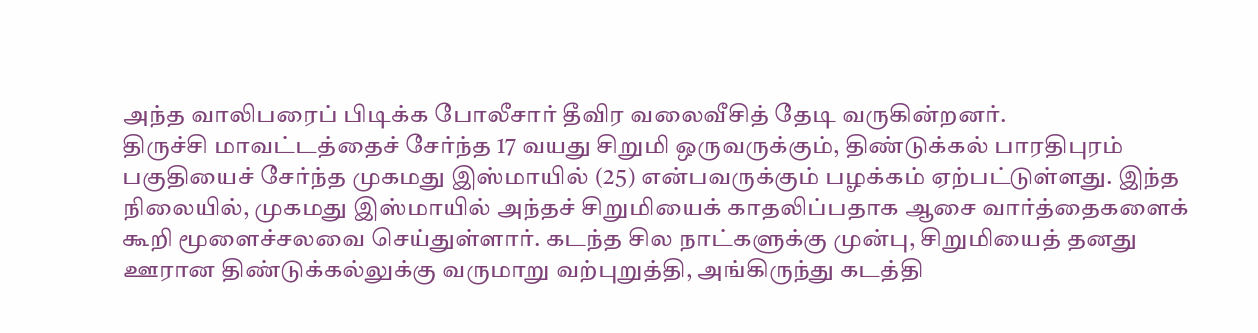அந்த வாலிபரைப் பிடிக்க போலீசார் தீவிர வலைவீசித் தேடி வருகின்றனர்.
திருச்சி மாவட்டத்தைச் சேர்ந்த 17 வயது சிறுமி ஒருவருக்கும், திண்டுக்கல் பாரதிபுரம் பகுதியைச் சேர்ந்த முகமது இஸ்மாயில் (25) என்பவருக்கும் பழக்கம் ஏற்பட்டுள்ளது. இந்த நிலையில், முகமது இஸ்மாயில் அந்தச் சிறுமியைக் காதலிப்பதாக ஆசை வார்த்தைகளைக் கூறி மூளைச்சலவை செய்துள்ளார். கடந்த சில நாட்களுக்கு முன்பு, சிறுமியைத் தனது ஊரான திண்டுக்கல்லுக்கு வருமாறு வற்புறுத்தி, அங்கிருந்து கடத்தி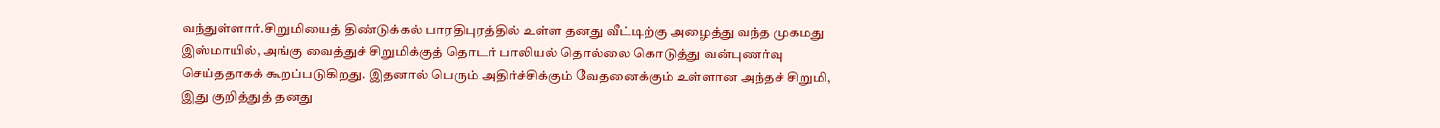வந்துள்ளார்.சிறுமியைத் திண்டுக்கல் பாரதிபுரத்தில் உள்ள தனது வீட்டிற்கு அழைத்து வந்த முகமது இஸ்மாயில், அங்கு வைத்துச் சிறுமிக்குத் தொடர் பாலியல் தொல்லை கொடுத்து வன்புணர்வு செய்ததாகக் கூறப்படுகிறது. இதனால் பெரும் அதிர்ச்சிக்கும் வேதனைக்கும் உள்ளான அந்தச் சிறுமி, இது குறித்துத் தனது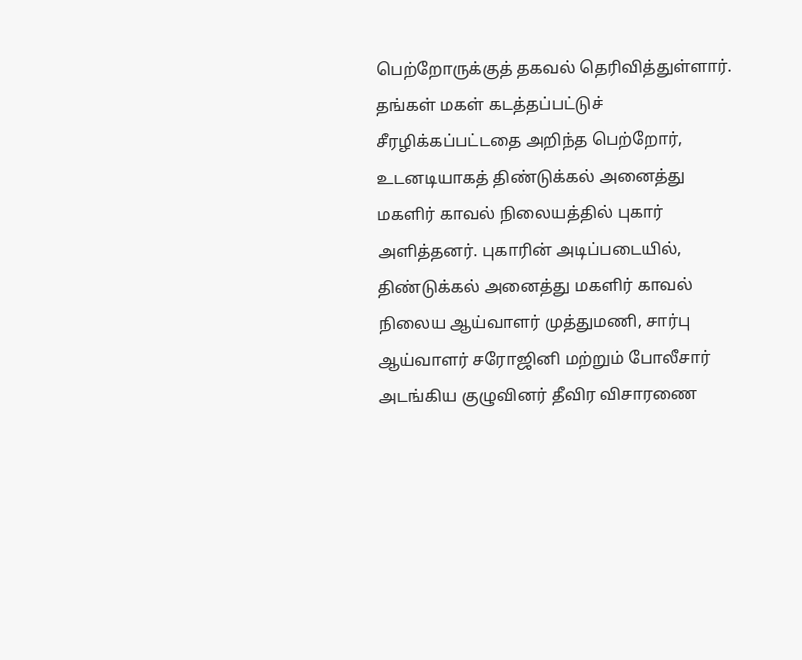பெற்றோருக்குத் தகவல் தெரிவித்துள்ளார். தங்கள் மகள் கடத்தப்பட்டுச் சீரழிக்கப்பட்டதை அறிந்த பெற்றோர், உடனடியாகத் திண்டுக்கல் அனைத்து மகளிர் காவல் நிலையத்தில் புகார் அளித்தனர். புகாரின் அடிப்படையில், திண்டுக்கல் அனைத்து மகளிர் காவல் நிலைய ஆய்வாளர் முத்துமணி, சார்பு ஆய்வாளர் சரோஜினி மற்றும் போலீசார் அடங்கிய குழுவினர் தீவிர விசாரணை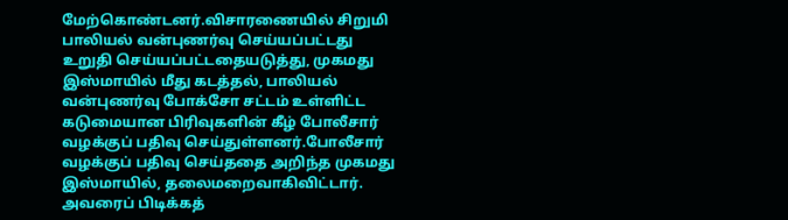மேற்கொண்டனர்.விசாரணையில் சிறுமி பாலியல் வன்புணர்வு செய்யப்பட்டது உறுதி செய்யப்பட்டதையடுத்து, முகமது இஸ்மாயில் மீது கடத்தல், பாலியல் வன்புணர்வு போக்சோ சட்டம் உள்ளிட்ட கடுமையான பிரிவுகளின் கீழ் போலீசார் வழக்குப் பதிவு செய்துள்ளனர்.போலீசார் வழக்குப் பதிவு செய்ததை அறிந்த முகமது இஸ்மாயில், தலைமறைவாகிவிட்டார். அவரைப் பிடிக்கத்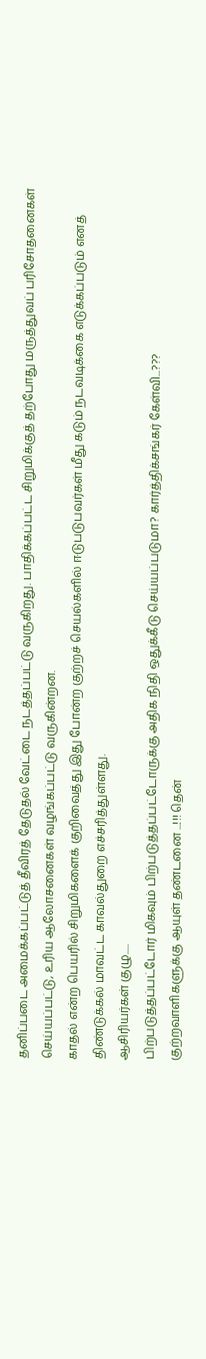தனிப்படை அமைக்கப்பட்டுத் தீவிரத் தேடுதல் வேட்டை நடத்தப்பட்டு வருகிறது. பாதிக்கப்பட்ட சிறுமிக்குத் தற்போது மருத்துவப் பரிசோதனைகள் செய்யப்பட்டு, உரிய ஆலோசனைகள் வழங்கப்பட்டு வருகின்றன.
காதல் என்ற பெயரில் சிறுமிகளைக் குறிவைத்து இது போன்ற குற்றச் செயல்களில் ஈடுபடுபவர்கள் மீது கடும் நடவடிக்கை எடுக்கப்படும் எனத் திண்டுக்கல் மாவட்ட காவல்துறை எச்சரித்துள்ளது.
ஆசிரியர்கள் குழு.....
பிற்படுத்தப்பட்டோர் மிகவும் பிற்படுத்தப்பட்டோருக்கு அதிக நிதி ஒதுக்கீடு செய்யப்படுமா? கார்த்திக்சங்கர் கேள்வி...???
குற்றவாளிகளுக்கு ஆயுள் தண்டனை ...!!! தென்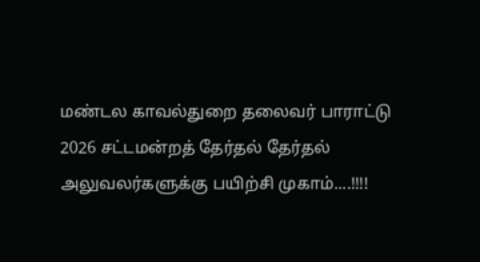மண்டல காவல்துறை தலைவர் பாராட்டு
2026 சட்டமன்றத் தேர்தல் தேர்தல் அலுவலர்களுக்கு பயிற்சி முகாம்....!!!!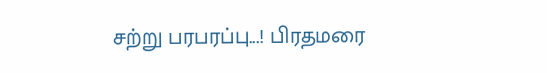சற்று பரபரப்பு...! பிரதமரை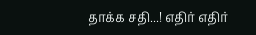தாக்க சதி...! எதிர் எதிர்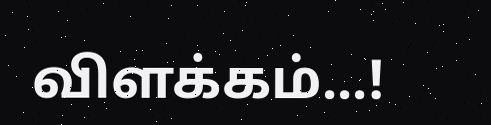விளக்கம்...!